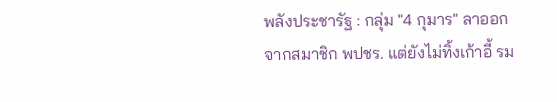พลังประชารัฐ : กลุ่ม "4 กุมาร" ลาออกจากสมาชิก พปชร. แต่ยังไม่ทิ้งเก้าอี้ รม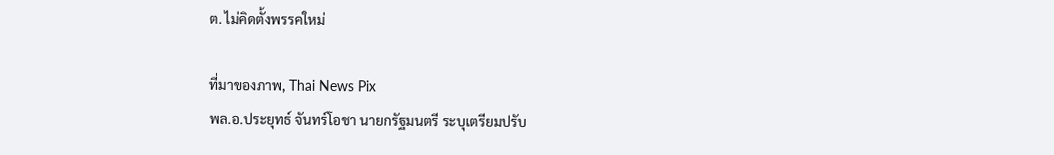ต. ไม่คิดตั้งพรรคใหม่

ที่มาของภาพ, Thai News Pix
พล.อ.ประยุทธ์ จันทร์โอชา นายกรัฐมนตรี ระบุเตรียมปรับ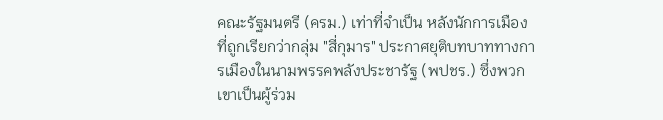คณะรัฐมนตรี (ครม.) เท่าที่จำเป็น หลังนักการเมืองที่ถูกเรียกว่ากลุ่ม "สี่กุมาร" ประกาศยุติบทบาททางการเมืองในนามพรรคพลังประชารัฐ (พปชร.) ซึ่งพวกเขาเป็นผู้ร่วม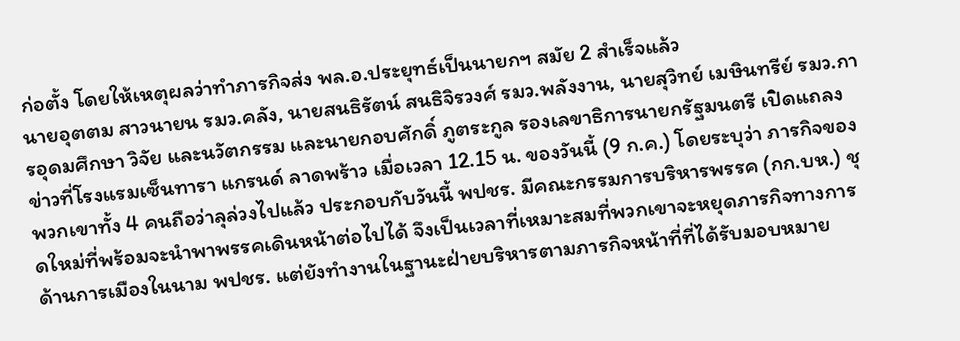ก่อตั้ง โดยให้เหตุผลว่าทำภารกิจส่ง พล.อ.ประยุทธ์เป็นนายกฯ สมัย 2 สำเร็จแล้ว
นายอุตตม สาวนายน รมว.คลัง, นายสนธิรัตน์ สนธิจิรวงศ์ รมว.พลังงาน, นายสุวิทย์ เมษินทรีย์ รมว.การอุดมศึกษา วิจัย และนวัตกรรม และนายกอบศักดิ์ ภูตระกูล รองเลขาธิการนายกรัฐมนตรี เปิดแถลงข่าวที่โรงแรมเซ็นทารา แกรนด์ ลาดพร้าว เมื่อเวลา 12.15 น. ของวันนี้ (9 ก.ค.) โดยระบุว่า ภารกิจของพวกเขาทั้ง 4 คนถือว่าลุล่วงไปแล้ว ประกอบกับวันนี้ พปชร. มีคณะกรรมการบริหารพรรค (กก.บห.) ชุดใหม่ที่พร้อมจะนำพาพรรคเดินหน้าต่อไปได้ จึงเป็นเวลาที่เหมาะสมที่พวกเขาจะหยุดภารกิจทางการด้านการเมืองในนาม พปชร. แต่ยังทำงานในฐานะฝ่ายบริหารตามภารกิจหน้าที่ที่ได้รับมอบหมาย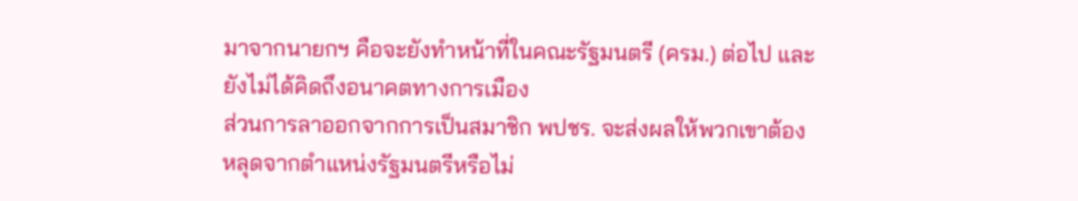มาจากนายกฯ คือจะยังทำหน้าที่ในคณะรัฐมนตรี (ครม.) ต่อไป และยังไม่ได้คิดถึงอนาคตทางการเมือง
ส่วนการลาออกจากการเป็นสมาชิก พปชร. จะส่งผลให้พวกเขาต้องหลุดจากตำแหน่งรัฐมนตรีหรือไม่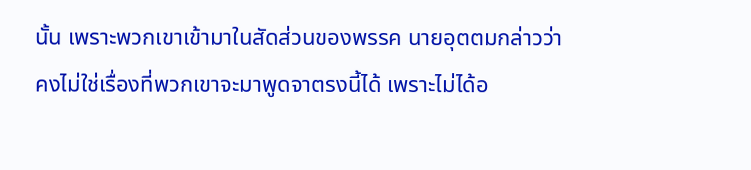นั้น เพราะพวกเขาเข้ามาในสัดส่วนของพรรค นายอุตตมกล่าวว่า คงไม่ใช่เรื่องที่พวกเขาจะมาพูดจาตรงนี้ได้ เพราะไม่ได้อ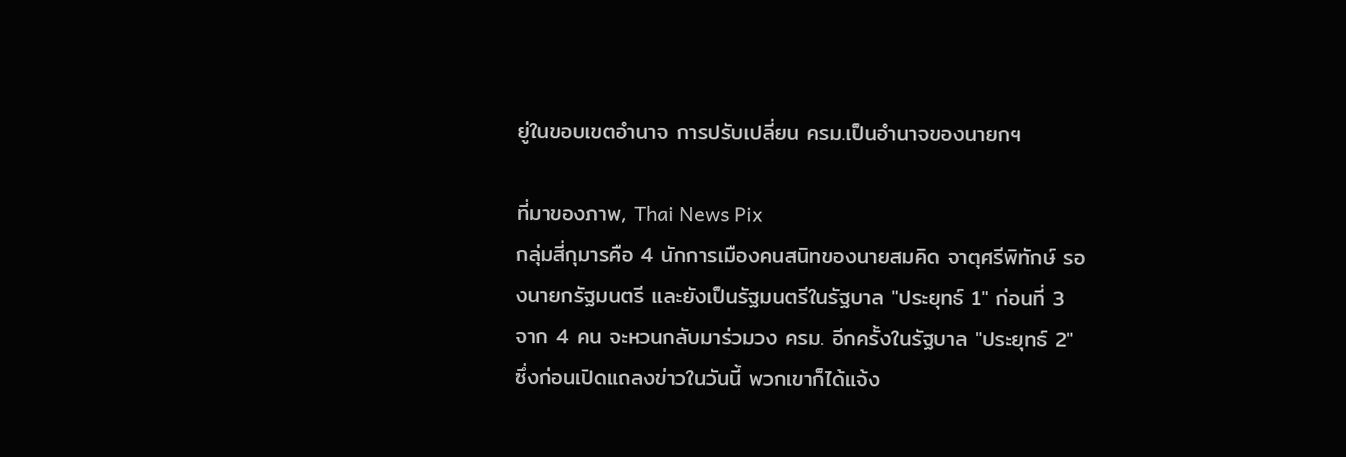ยู่ในขอบเขตอำนาจ การปรับเปลี่ยน ครม.เป็นอำนาจของนายกฯ

ที่มาของภาพ, Thai News Pix
กลุ่มสี่กุมารคือ 4 นักการเมืองคนสนิทของนายสมคิด จาตุศรีพิทักษ์ รองนายกรัฐมนตรี และยังเป็นรัฐมนตรีในรัฐบาล "ประยุทธ์ 1" ก่อนที่ 3 จาก 4 คน จะหวนกลับมาร่วมวง ครม. อีกครั้งในรัฐบาล "ประยุทธ์ 2" ซึ่งก่อนเปิดแถลงข่าวในวันนี้ พวกเขาก็ได้แจ้ง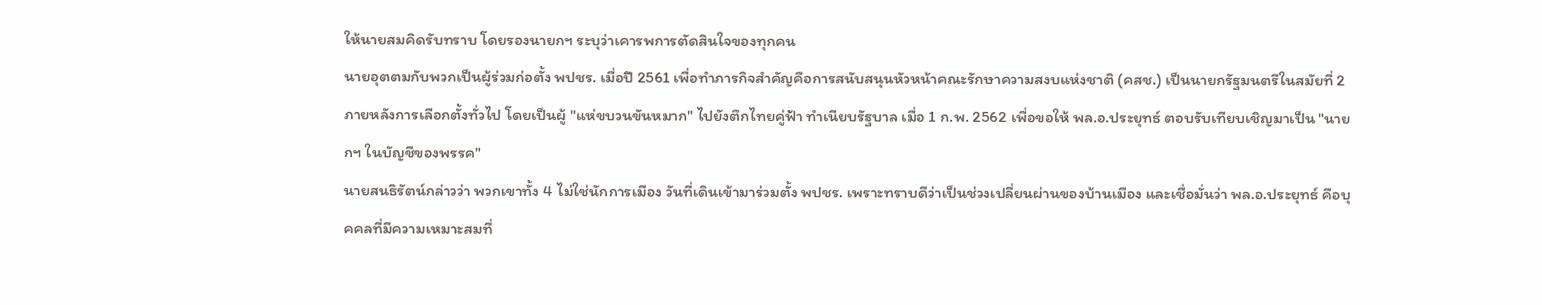ให้นายสมคิดรับทราบ โดยรองนายกฯ ระบุว่าเคารพการตัดสินใจของทุกคน
นายอุตตมกับพวกเป็นผู้ร่วมก่อตั้ง พปชร. เมื่อปี 2561 เพื่อทำภารกิจสำคัญคือการสนับสนุนหัวหน้าคณะรักษาความสงบแห่งชาติ (คสช.) เป็นนายกรัฐมนตรีในสมัยที่ 2 ภายหลังการเลือกตั้งทั่วไป โดยเป็นผู้ "แห่ขบวนขันหมาก" ไปยังตึกไทยคู่ฟ้า ทำเนียบรัฐบาล เมื่อ 1 ก.พ. 2562 เพื่อขอให้ พล.อ.ประยุทธ์ ตอบรับเทียบเชิญมาเป็น "นายกฯ ในบัญชีของพรรค"
นายสนธิรัตน์กล่าวว่า พวกเขาทั้ง 4 ไม่ใช่นักการเมือง วันที่เดินเข้ามาร่วมตั้ง พปชร. เพราะทราบดีว่าเป็นช่วงเปลี่ยนผ่านของบ้านเมือง และเชื่อมั่นว่า พล.อ.ประยุทธ์ คือบุคคลที่มีความเหมาะสมที่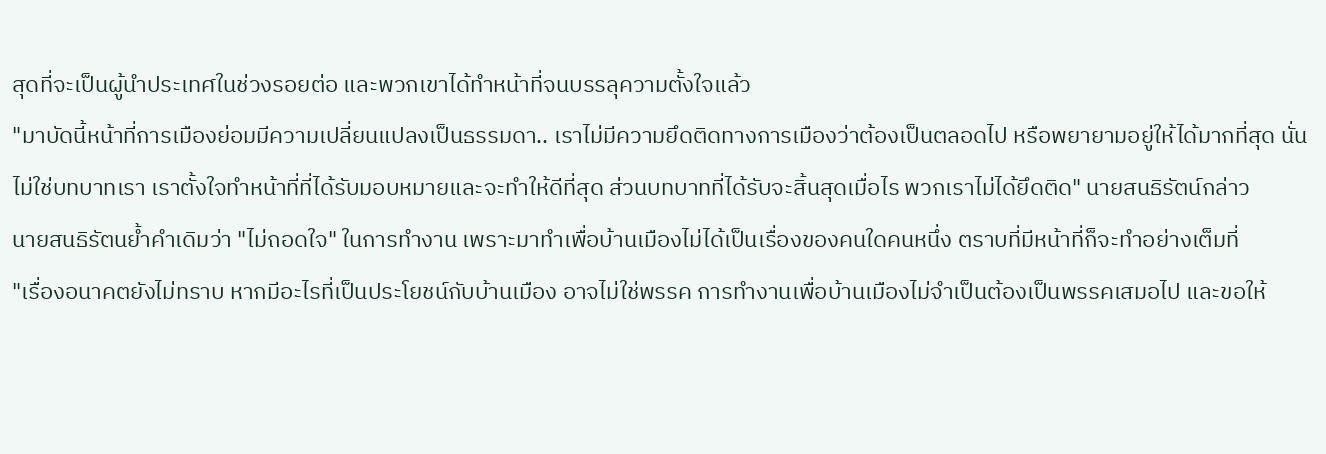สุดที่จะเป็นผู้นำประเทศในช่วงรอยต่อ และพวกเขาได้ทำหน้าที่จนบรรลุความตั้งใจแล้ว
"มาบัดนี้หน้าที่การเมืองย่อมมีความเปลี่ยนแปลงเป็นธรรมดา.. เราไม่มีความยึดติดทางการเมืองว่าต้องเป็นตลอดไป หรือพยายามอยู่ให้ได้มากที่สุด นั่นไม่ใช่บทบาทเรา เราตั้งใจทำหน้าที่ที่ได้รับมอบหมายและจะทำให้ดีที่สุด ส่วนบทบาทที่ได้รับจะสิ้นสุดเมื่อไร พวกเราไม่ได้ยึดติด" นายสนธิรัตน์กล่าว
นายสนธิรัตนย้ำคำเดิมว่า "ไม่ถอดใจ" ในการทำงาน เพราะมาทำเพื่อบ้านเมืองไม่ได้เป็นเรื่องของคนใดคนหนึ่ง ตราบที่มีหน้าที่ก็จะทำอย่างเต็มที่
"เรื่องอนาคตยังไม่ทราบ หากมีอะไรที่เป็นประโยชน์กับบ้านเมือง อาจไม่ใช่พรรค การทำงานเพื่อบ้านเมืองไม่จำเป็นต้องเป็นพรรคเสมอไป และขอให้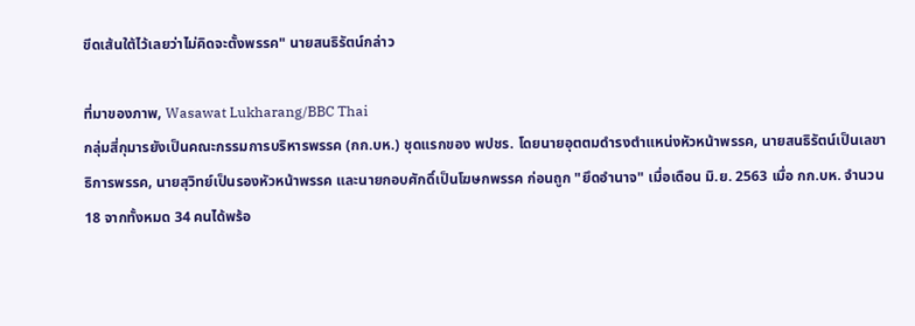ขีดเส้นใต้ไว้เลยว่าไม่คิดจะตั้งพรรค" นายสนธิรัตน์กล่าว

ที่มาของภาพ, Wasawat Lukharang/BBC Thai
กลุ่มสี่กุมารยังเป็นคณะกรรมการบริหารพรรค (กก.บห.) ชุดแรกของ พปชร. โดยนายอุตตมดำรงตำแหน่งหัวหน้าพรรค, นายสนธิรัตน์เป็นเลขาธิการพรรค, นายสุวิทย์เป็นรองหัวหน้าพรรค และนายกอบศักดิ์เป็นโฆษกพรรค ก่อนถูก "ยึดอำนาจ" เมื่อเดือน มิ.ย. 2563 เมื่อ กก.บห. จำนวน 18 จากทั้งหมด 34 คนได้พร้อ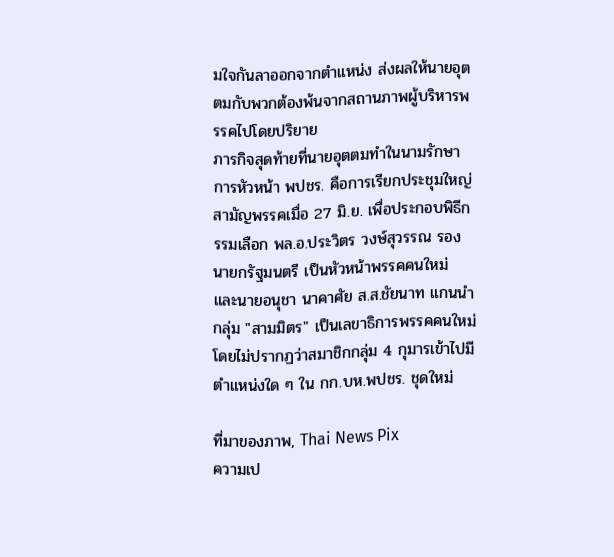มใจกันลาออกจากตำแหน่ง ส่งผลให้นายอุตตมกับพวกต้องพ้นจากสถานภาพผู้บริหารพรรคไปโดยปริยาย
ภารกิจสุดท้ายที่นายอุตตมทำในนามรักษาการหัวหน้า พปชร. คือการเรียกประชุมใหญ่สามัญพรรคเมื่อ 27 มิ.ย. เพื่อประกอบพิธีกรรมเลือก พล.อ.ประวิตร วงษ์สุวรรณ รองนายกรัฐมนตรี เป็นหัวหน้าพรรคคนใหม่ และนายอนุชา นาคาศัย ส.ส.ชัยนาท แกนนำกลุ่ม "สามมิตร" เป็นเลขาธิการพรรคคนใหม่ โดยไม่ปรากฏว่าสมาชิกกลุ่ม 4 กุมารเข้าไปมีตำแหน่งใด ๆ ใน กก.บห.พปชร. ชุดใหม่

ที่มาของภาพ, Thai News Pix
ความเป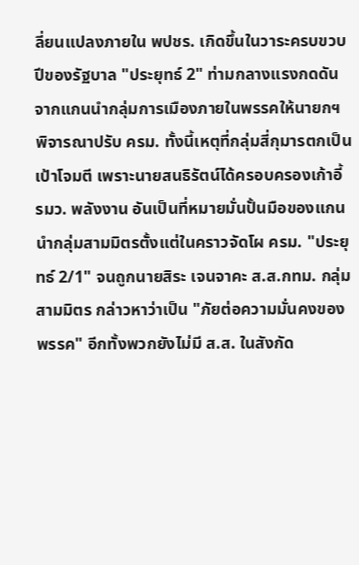ลี่ยนแปลงภายใน พปชร. เกิดขึ้นในวาระครบขวบปีของรัฐบาล "ประยุทธ์ 2" ท่ามกลางแรงกดดันจากแกนนำกลุ่มการเมืองภายในพรรคให้นายกฯ พิจารณาปรับ ครม. ทั้งนี้เหตุที่กลุ่มสี่กุมารตกเป็นเป้าโจมตี เพราะนายสนธิรัตน์ได้ครอบครองเก้าอี้ รมว. พลังงาน อันเป็นที่หมายมั่นปั้นมือของแกนนำกลุ่มสามมิตรตั้งแต่ในคราวจัดโผ ครม. "ประยุทธ์ 2/1" จนถูกนายสิระ เจนจาคะ ส.ส.กทม. กลุ่มสามมิตร กล่าวหาว่าเป็น "ภัยต่อความมั่นคงของพรรค" อีกทั้งพวกยังไม่มี ส.ส. ในสังกัด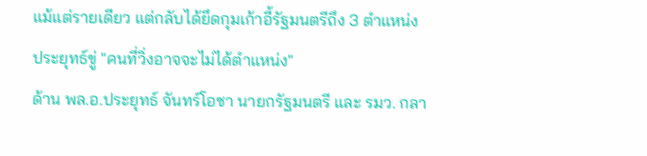แม้แต่รายเดียว แต่กลับได้ยึดกุมเก้าอี้รัฐมนตรีถึง 3 ตำแหน่ง
ประยุทธ์ขู่ "คนที่วิ่งอาจจะไม่ได้ตำแหน่ง"
ด้าน พล.อ.ประยุทธ์ จันทร์โอชา นายกรัฐมนตรี และ รมว. กลา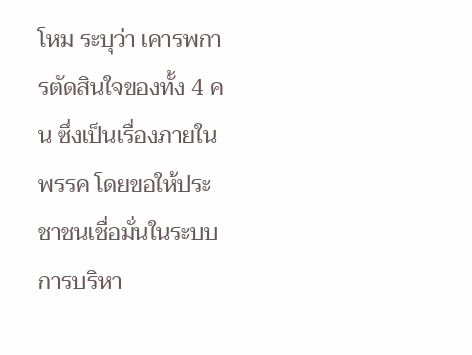โหม ระบุว่า เคารพการตัดสินใจของทั้ง 4 คน ซึ่งเป็นเรื่องภายในพรรค โดยขอให้ประชาชนเชื่อมั่นในระบบการบริหา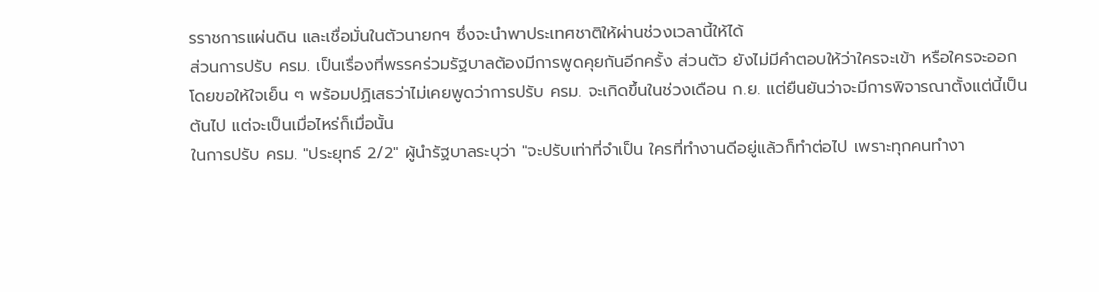รราชการแผ่นดิน และเชื่อมั่นในตัวนายกฯ ซึ่งจะนำพาประเทศชาติให้ผ่านช่วงเวลานี้ให้ได้
ส่วนการปรับ ครม. เป็นเรื่องที่พรรคร่วมรัฐบาลต้องมีการพูดคุยกันอีกครั้ง ส่วนตัว ยังไม่มีคำตอบให้ว่าใครจะเข้า หรือใครจะออก โดยขอให้ใจเย็น ๆ พร้อมปฏิเสธว่าไม่เคยพูดว่าการปรับ ครม. จะเกิดขึ้นในช่วงเดือน ก.ย. แต่ยืนยันว่าจะมีการพิจารณาตั้งแต่นี้เป็นต้นไป แต่จะเป็นเมื่อไหร่ก็เมื่อนั้น
ในการปรับ ครม. "ประยุทธ์ 2/2" ผู้นำรัฐบาลระบุว่า "จะปรับเท่าที่จำเป็น ใครที่ทำงานดีอยู่แล้วก็ทำต่อไป เพราะทุกคนทำงา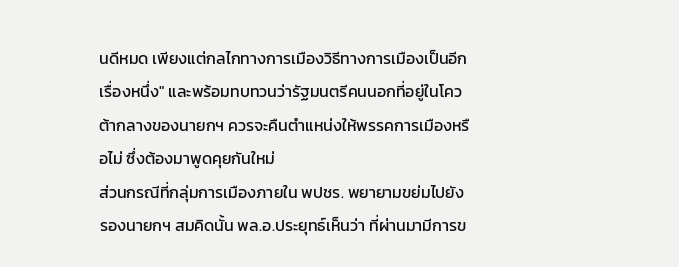นดีหมด เพียงแต่กลไกทางการเมืองวิธีทางการเมืองเป็นอีกเรื่องหนึ่ง" และพร้อมทบทวนว่ารัฐมนตรีคนนอกที่อยู่ในโควต้ากลางของนายกฯ ควรจะคืนตำแหน่งให้พรรคการเมืองหรือไม่ ซึ่งต้องมาพูดคุยกันใหม่
ส่วนกรณีที่กลุ่มการเมืองภายใน พปชร. พยายามขย่มไปยังรองนายกฯ สมคิดนั้น พล.อ.ประยุทธ์เห็นว่า ที่ผ่านมามีการข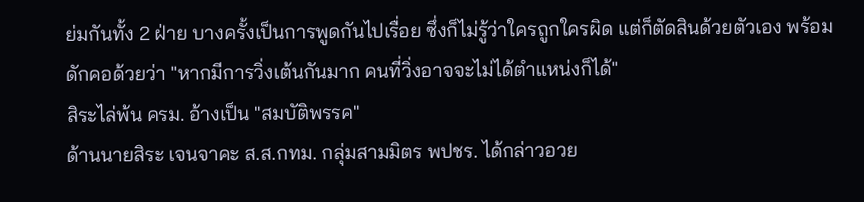ย่มกันทั้ง 2 ฝ่าย บางครั้งเป็นการพูดกันไปเรื่อย ซึ่งก็ไม่รู้ว่าใครถูกใครผิด แต่ก็ตัดสินด้วยตัวเอง พร้อมดักคอด้วยว่า "หากมีการวิ่งเต้นกันมาก คนที่วิ่งอาจจะไม่ได้ตำแหน่งก็ได้"
สิระไล่พ้น ครม. อ้างเป็น "สมบัติพรรค"
ด้านนายสิระ เจนจาคะ ส.ส.กทม. กลุ่มสามมิตร พปชร. ได้กล่าวอวย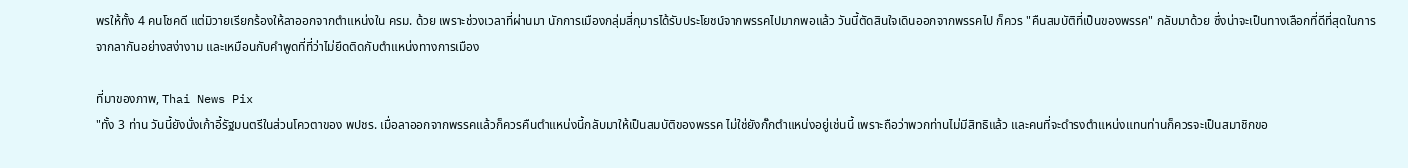พรให้ทั้ง 4 คนโชคดี แต่มิวายเรียกร้องให้ลาออกจากตำแหน่งใน ครม. ด้วย เพราะช่วงเวลาที่ผ่านมา นักการเมืองกลุ่มสี่กุมารได้รับประโยชน์จากพรรคไปมากพอแล้ว วันนี้ตัดสินใจเดินออกจากพรรคไป ก็ควร "คืนสมบัติที่เป็นของพรรค" กลับมาด้วย ซึ่งน่าจะเป็นทางเลือกที่ดีที่สุดในการจากลากันอย่างสง่างาม และเหมือนกับคำพูดที่ที่ว่าไม่ยึดติดกับตำแหน่งทางการเมือง

ที่มาของภาพ, Thai News Pix
"ทั้ง 3 ท่าน วันนี้ยังนั่งเก้าอี้รัฐมนตรีในส่วนโควตาของ พปชร. เมื่อลาออกจากพรรคแล้วก็ควรคืนตำแหน่งนี้กลับมาให้เป็นสมบัติของพรรค ไม่ใช่ยังกั๊กตำแหน่งอยู่เช่นนี้ เพราะถือว่าพวกท่านไม่มีสิทธิแล้ว และคนที่จะดำรงตำแหน่งแทนท่านก็ควรจะเป็นสมาชิกขอ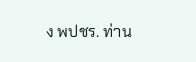ง พปชร. ท่าน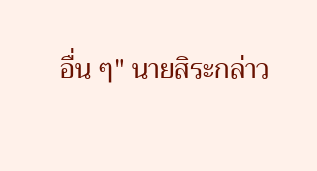อื่น ๆ" นายสิระกล่าว